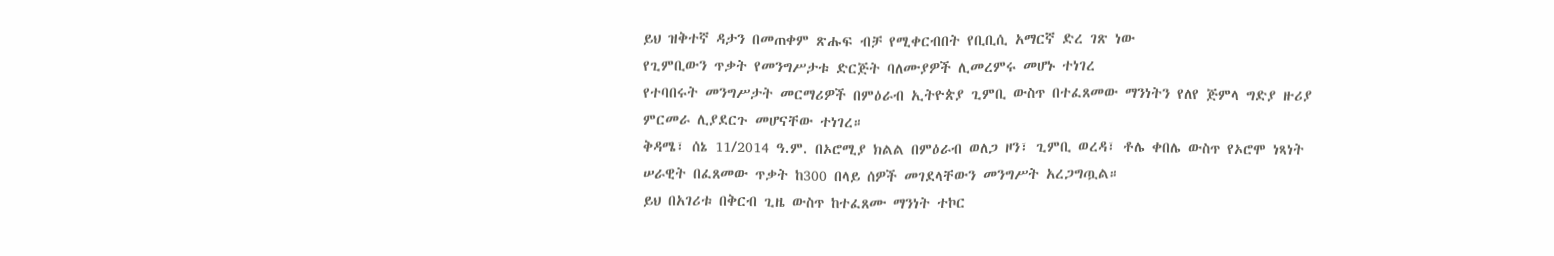ይህ ዝቅተኛ ዳታን በመጠቀም ጽሑፍ ብቻ የሚቀርብበት የቢቢሲ አማርኛ ድረ ገጽ ነው
የጊምቢውን ጥቃት የመንግሥታቱ ድርጅት ባለሙያዎች ሊመረምሩ መሆኑ ተነገረ
የተባበሩት መንግሥታት መርማሪዎች በምዕራብ ኢትዮጵያ ጊምቢ ውስጥ በተፈጸመው ማንነትን የለየ ጅምላ ግድያ ዙሪያ ምርመራ ሊያደርጉ መሆናቸው ተነገረ።
ቅዳሜ፣ ሰኔ 11/2014 ዓ.ም. በኦሮሚያ ክልል በምዕራብ ወለጋ ዞን፣ ጊምቢ ወረዳ፣ ቶሌ ቀበሌ ውስጥ የኦሮሞ ነጻነት ሠራዊት በፈጸመው ጥቃት ከ300 በላይ ሰዎች መገደላቸውን መንግሥት አረጋግጧል።
ይህ በአገሪቱ በቅርብ ጊዜ ውስጥ ከተፈጸሙ ማንነት ተኮር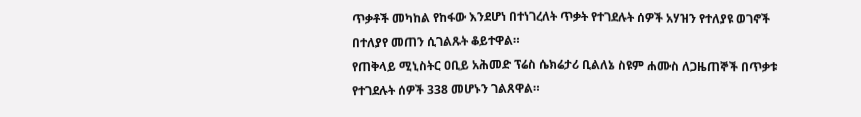ጥቃቶች መካከል የከፋው እንደሆነ በተነገረለት ጥቃት የተገደሉት ሰዎች አሃዝን የተለያዩ ወገኖች በተለያየ መጠን ሲገልጹት ቆይተዋል።
የጠቅላይ ሚኒስትር ዐቢይ አሕመድ ፕሬስ ሴክሬታሪ ቢልለኔ ስዩም ሐሙስ ለጋዜጠኞች በጥቃቱ የተገደሉት ሰዎች 338 መሆኑን ገልጸዋል።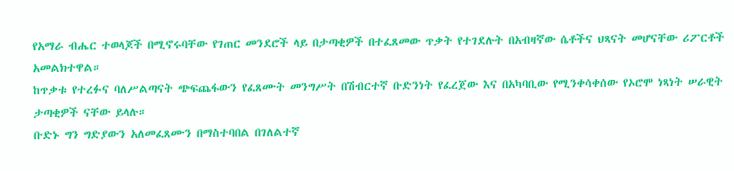የአማራ ብሔር ተወላጆች በሚኖሩባቸው የገጠር መንደሮች ላይ በታጣቂዎች በተፈጸመው ጥቃት የተገደሉት በአብዛኛው ሴቶችና ህጻናት መሆናቸው ሪፖርቶች አመልክተዋል።
ከጥቃቱ የተረፉና ባለሥልጣናት ጭፍጨፋውን የፈጸሙት መንግሥት በሽብርተኛ ቡድንነት የፈረጀው እና በአካባቢው የሚንቀሳቀሰው የኦሮሞ ነጻነት ሠራዊት ታጣቂዎች ናቸው ይላሉ።
ቡድኑ ግን ግድያውን አለመፈጸሙን በማስተባበል በገለልተኛ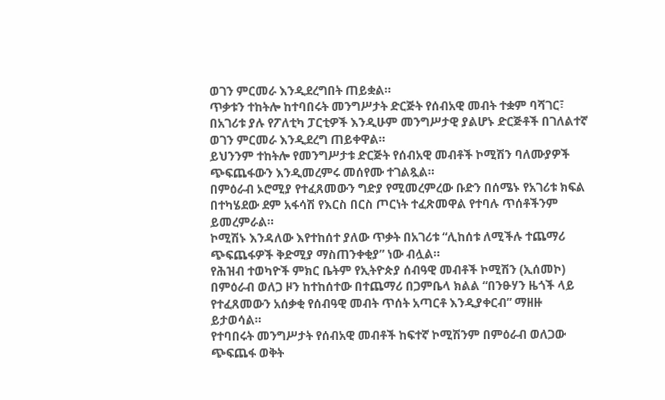ወገን ምርመራ እንዲደረግበት ጠይቋል።
ጥቃቱን ተከትሎ ከተባበሩት መንግሥታት ድርጅት የሰብአዊ መብት ተቋም ባሻገር፣ በአገሪቱ ያሉ የፖለቲካ ፓርቲዎች እንዲሁም መንግሥታዊ ያልሆኑ ድርጅቶች በገለልተኛ ወገን ምርመራ እንዲደረግ ጠይቀዋል።
ይህንንም ተከትሎ የመንግሥታቱ ድርጅት የሰብአዊ መብቶች ኮሚሽን ባለሙያዎች ጭፍጨፋውን እንዲመረምሩ መሰየሙ ተገልጿል።
በምዕራብ ኦሮሚያ የተፈጸመውን ግድያ የሚመረምረው ቡድን በሰሜኑ የአገሪቱ ክፍል በተካሄደው ደም አፋሳሽ የእርስ በርስ ጦርነት ተፈጽመዋል የተባሉ ጥሰቶችንም ይመረምራል።
ኮሚሽኑ እንዳለው እየተከሰተ ያለው ጥቃት በአገሪቱ “ሊከሰቱ ለሚችሉ ተጨማሪ ጭፍጨፋዎች ቅድሚያ ማስጠንቀቂያ” ነው ብሏል።
የሕዝብ ተወካዮች ምክር ቤትም የኢትዮጵያ ሰብዓዊ መብቶች ኮሚሽን (ኢሰመኮ) በምዕራብ ወለጋ ዞን ከተከሰተው በተጨማሪ በጋምቤላ ክልል “በንፁሃን ዜጎች ላይ የተፈጸመውን አሰቃቂ የሰብዓዊ መብት ጥሰት አጣርቶ እንዲያቀርብ” ማዘዙ ይታወሳል።
የተባበሩት መንግሥታት የሰብአዊ መብቶች ከፍተኛ ኮሚሽንም በምዕራብ ወለጋው ጭፍጨፋ ወቅት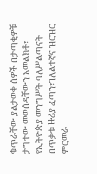ቁጥራቸው ያልታወቀ ሰዎች በታጣቂዎቹ ታግተው መወሰዳቸውን አመልክቶ፣ የኢትዮጵያ መንግሥት ባለሥልጣናት በጥቃቱ ዙሪያ ፈጣን፣ገለልተኛና ዝርዝር ምርመራ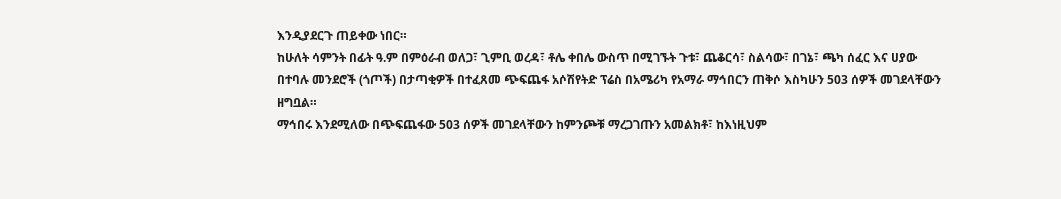እንዲያደርጉ ጠይቀው ነበር።
ከሁለት ሳምንት በፊት ዓ.ም በምዕራብ ወለጋ፣ ጊምቢ ወረዳ፣ ቶሌ ቀበሌ ውስጥ በሚገኙት ጉቱ፣ ጨቆርሳ፣ ስልሳው፣ በገኔ፣ ጫካ ሰፈር እና ሀያው በተባሉ መንደሮች (ጎጦች) በታጣቂዎች በተፈጸመ ጭፍጨፋ አሶሽየትድ ፕሬስ በአሜሪካ የአማራ ማኅበርን ጠቅሶ እስካሁን 503 ሰዎች መገደላቸውን ዘግቧል።
ማኅበሩ እንደሚለው በጭፍጨፋው 503 ሰዎች መገደላቸውን ከምንጮቹ ማረጋገጡን አመልክቶ፣ ከእነዚህም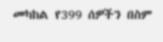መካከል የ399 ሰዎችን በስም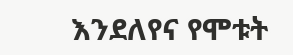እንደለየና የሞቱት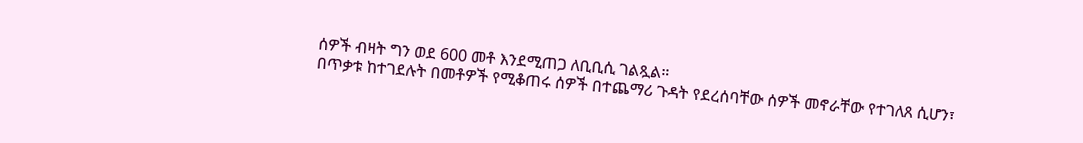ሰዎች ብዛት ግን ወደ 600 መቶ እንደሚጠጋ ለቢቢሲ ገልጿል።
በጥቃቱ ከተገደሉት በመቶዎች የሚቆጠሩ ሰዎች በተጨማሪ ጉዳት የደረሰባቸው ሰዎች መኖራቸው የተገለጸ ሲሆን፣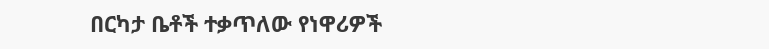በርካታ ቤቶች ተቃጥለው የነዋሪዎች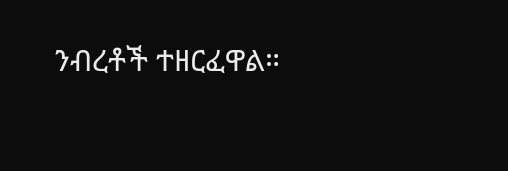ንብረቶች ተዘርፈዋል።